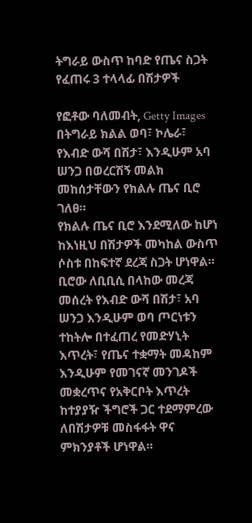ትግራይ ውስጥ ከባድ የጤና ስጋት የፈጠሩ 3 ተላላፊ በሽታዎች

የፎቶው ባለመብት, Getty Images
በትግራይ ክልል ወባ፣ ኮሌራ፣ የእብድ ውሻ በሽታ፣ እንዲሁም አባ ሠንጋ በወረርሽኝ መልክ መከሰታቸውን የክልሉ ጤና ቢሮ ገለፀ።
የክልሉ ጤና ቢሮ እንደሚለው ከሆነ ከእነዚህ በሽታዎች መካከል ውስጥ ሶስቱ በከፍተኛ ደረጃ ስጋት ሆነዋል።
ቢሮው ለቢቢሲ በላከው መረጃ መሰረት የእብድ ውሻ በሽታ፣ አባ ሠንጋ እንዲሁም ወባ ጦርነቱን ተከትሎ በተፈጠረ የመድሃኒት እጥረት፣ የጤና ተቋማት መዳከም እንዲሁም የመገናኛ መንገዶች መቋረጥና የአቅርቦት እጥረት ከተያያዥ ችግሮች ጋር ተደማምረው ለበሽታዎቹ መስፋፋት ዋና ምክንያቶች ሆነዋል።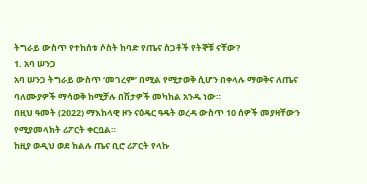ትግራይ ውስጥ የተከሰቱ ሶስት ከባድ የጤና ስጋቶች የትኞቹ ናቸው?
1. አባ ሠንጋ
አባ ሠንጋ ትግራይ ውስጥ ‘መገረም’ በሚል የሚታወቅ ሲሆን በቀላሉ ማወቅና ለጤና ባለሙያዎች ማሳወቅ ከሚቻሉ በሽታዎች መካከል አንዱ ነው።
በዚህ ዓመት (2022) ማእከላዊ ዞን ናዕዴር ዓዴት ወረዳ ውስጥ 10 ሰዎች መያዛቸውን የሚያመላክት ሪፖርት ቀርቧል።
ከዚያ ወዲህ ወደ ክልሉ ጤና ቢሮ ሪፖርት የላኩ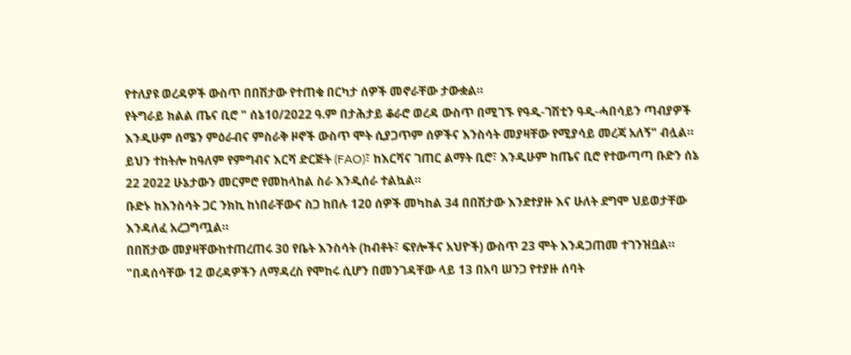የተለያዩ ወረዳዎች ውስጥ በበሽታው የተጠቁ በርካታ ሰዎች መኖራቸው ታውቋል።
የትግራይ ክልል ጤና ቢሮ " ሰኔ10/2022 ዓ.ም በታሕታይ ቆራሮ ወረዳ ውስጥ በሚገኙ የዓዲ-ገሽቲን ዓዲ-ሓበሳይን ጣብያዎች እንዲሁም ሰሜን ምዕራብና ምስራቅ ዞኖች ውስጥ ሞት ሲያጋጥም ሰዎችና እንስሳት መያዛቸው የሚያሳይ መረጃ አለኝ" ብሏል።
ይህን ተከትሎ ከዓለም የምግብና እርሻ ድርጅት (FAO)፣ ከእርሻና ገጠር ልማት ቢሮ፣ እንዲሁም ከጤና ቢሮ የተውጣጣ ቡድን ሰኔ 22 2022 ሁኔታውን መርምሮ የመከላከል ስራ እንዲሰራ ተልኳል።
ቡድኑ ከእንስሳት ጋር ንክኪ ከነበራቸውና ስጋ ከበሉ 120 ሰዎች መካከል 34 በበሽታው እንደተያዙ እና ሁለት ደግሞ ህይወታቸው እንዳለፈ አረጋግጧል።
በበሽታው መያዛቸውከተጠረጠሩ 30 የቤት እንስሳት (ከብቶት፣ ፍየሎችና አህዮች) ውስጥ 23 ሞት እንዳጋጠመ ተገንዝቧል።
"በዳሰሳቸው 12 ወረዳዎችን ለማዳረስ የሞከሩ ሲሆን በመንገዳቸው ላይ 13 በአባ ሠንጋ የተያዙ ሰባት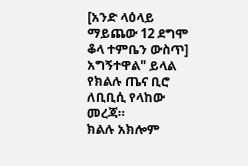[አንድ ላዕላይ ማይጨው 12 ደግሞ ቆላ ተምቤን ውስጥ] አግኝተዋል" ይላል የክልሉ ጤና ቢሮ ለቢቢሲ የላከው መረጃ።
ክልሉ አክሎም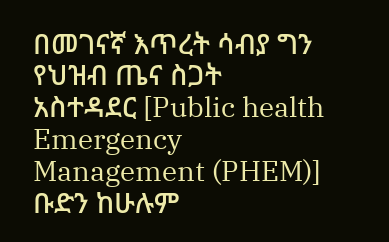በመገናኛ እጥረት ሳብያ ግን የህዝብ ጤና ስጋት አስተዳደር [Public health Emergency Management (PHEM)] ቡድን ከሁሉም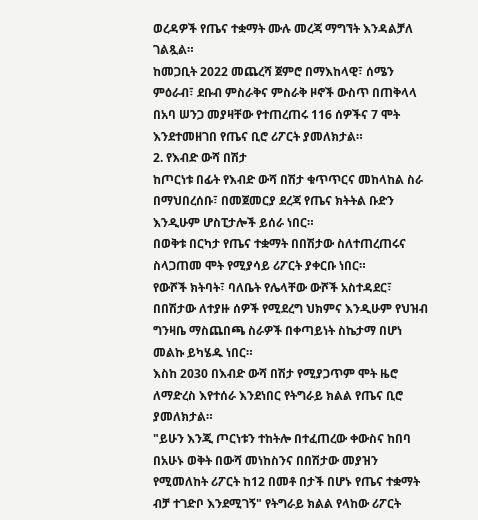ወረዳዎች የጤና ተቋማት ሙሉ መረጃ ማግኘት እንዳልቻለ ገልጿል።
ከመጋቢት 2022 መጨረሻ ጀምሮ በማእከላዊ፣ ሰሜን ምዕራብ፣ ደቡብ ምስራቅና ምስራቅ ዞኖች ውስጥ በጠቅላላ በአባ ሠንጋ መያዛቸው የተጠረጠሩ 116 ሰዎችና 7 ሞት እንደተመዘገበ የጤና ቢሮ ሪፖርት ያመለክታል።
2. የእብድ ውሻ በሽታ
ከጦርነቱ በፊት የእብድ ውሻ በሽታ ቁጥጥርና መከላከል ስራ በማህበረሰቡ፣ በመጀመርያ ደረጃ የጤና ክትትል ቡድን እንዲሁም ሆስፒታሎች ይሰራ ነበር።
በወቅቱ በርካታ የጤና ተቋማት በበሽታው ስለተጠረጠሩና ስላጋጠመ ሞት የሚያሳይ ሪፖርት ያቀርቡ ነበር።
የውሾች ክትባት፣ ባለቤት የሌላቸው ውሾች አስተዳደር፣ በበሽታው ለተያዙ ሰዎች የሚደረግ ህክምና እንዲሁም የህዝብ ግንዛቤ ማስጨበጫ ስራዎች በቀጣይነት ስኬታማ በሆነ መልኩ ይካሄዱ ነበር።
እስከ 2030 በእብድ ውሻ በሽታ የሚያጋጥም ሞት ዜሮ ለማድረስ እየተሰራ እንደነበር የትግራይ ክልል የጤና ቢሮ ያመለክታል።
"ይሁን እንጂ ጦርነቱን ተከትሎ በተፈጠረው ቀውስና ከበባ በአሁኑ ወቅት በውሻ መነከስንና በበሽታው መያዝን የሚመለከት ሪፖርት ከ12 በመቶ በታች በሆኑ የጤና ተቋማት ብቻ ተገድቦ እንደሚገኝ" የትግራይ ክልል የላከው ሪፖርት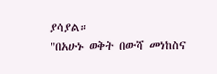ያሳያል።
"በአሁኑ ወቅት በውሻ መነከስና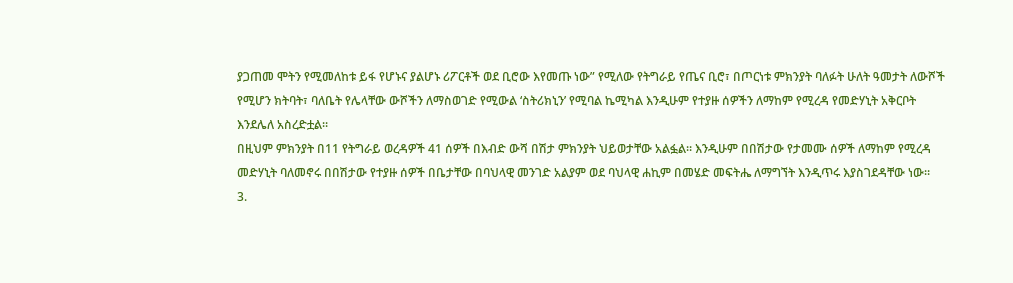ያጋጠመ ሞትን የሚመለከቱ ይፋ የሆኑና ያልሆኑ ሪፖርቶች ወደ ቢሮው እየመጡ ነው” የሚለው የትግራይ የጤና ቢሮ፣ በጦርነቱ ምክንያት ባለፉት ሁለት ዓመታት ለውሾች የሚሆን ክትባት፣ ባለቤት የሌላቸው ውሾችን ለማስወገድ የሚውል ‘ስትሪክኒን’ የሚባል ኬሚካል እንዲሁም የተያዙ ሰዎችን ለማከም የሚረዳ የመድሃኒት አቅርቦት እንደሌለ አስረድቷል።
በዚህም ምክንያት በ11 የትግራይ ወረዳዎች 41 ሰዎች በእብድ ውሻ በሽታ ምክንያት ህይወታቸው አልፏል። እንዲሁም በበሽታው የታመሙ ሰዎች ለማከም የሚረዳ መድሃኒት ባለመኖሩ በበሽታው የተያዙ ሰዎች በቤታቸው በባህላዊ መንገድ አልያም ወደ ባህላዊ ሐኪም በመሄድ መፍትሔ ለማግኘት እንዲጥሩ እያስገደዳቸው ነው።
3.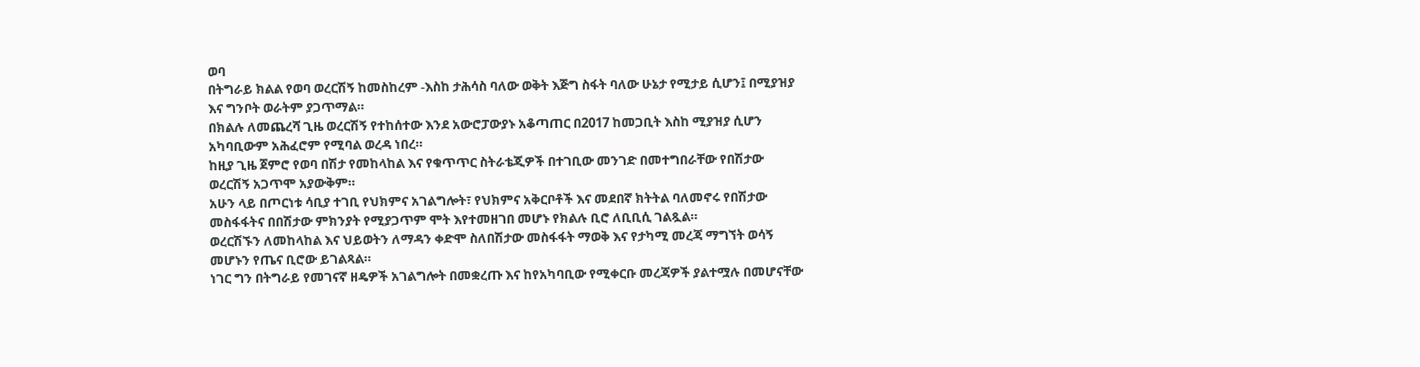ወባ
በትግራይ ክልል የወባ ወረርሽኝ ከመስከረም -እስከ ታሕሳስ ባለው ወቅት እጅግ ስፋት ባለው ሁኔታ የሚታይ ሲሆን፤ በሚያዝያ እና ግንቦት ወራትም ያጋጥማል።
በክልሉ ለመጨረሻ ጊዜ ወረርሽኝ የተከሰተው እንደ አውሮፓውያኑ አቆጣጠር በ2017 ከመጋቢት እስከ ሚያዝያ ሲሆን አካባቢውም አሕፈሮም የሚባል ወረዳ ነበረ።
ከዚያ ጊዜ ጀምሮ የወባ በሽታ የመከላከል እና የቁጥጥር ስትራቴጂዎች በተገቢው መንገድ በመተግበራቸው የበሽታው ወረርሽኝ አጋጥሞ አያውቅም።
አሁን ላይ በጦርነቱ ሳቢያ ተገቢ የህክምና አገልግሎት፣ የህክምና አቅርቦቶች እና መደበኛ ክትትል ባለመኖሩ የበሽታው መስፋፋትና በበሽታው ምክንያት የሚያጋጥም ሞት እየተመዘገበ መሆኑ የክልሉ ቢሮ ለቢቢሲ ገልጿል።
ወረርሽኙን ለመከላከል እና ህይወትን ለማዳን ቀድሞ ስለበሽታው መስፋፋት ማወቅ እና የታካሚ መረጃ ማግኘት ወሳኝ መሆኑን የጤና ቢሮው ይገልጻል።
ነገር ግን በትግራይ የመገናኛ ዘዴዎች አገልግሎት በመቋረጡ እና ከየአካባቢው የሚቀርቡ መረጃዎች ያልተሟሉ በመሆናቸው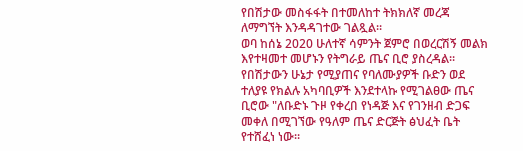የበሽታው መስፋፋት በተመለከተ ትክክለኛ መረጃ ለማግኘት እንዳዳገተው ገልጿል።
ወባ ከሰኔ 2020 ሁለተኛ ሳምንት ጀምሮ በወረርሽኝ መልክ እየተዛመተ መሆኑን የትግራይ ጤና ቢሮ ያስረዳል።
የበሽታውን ሁኔታ የሚያጠና የባለሙያዎች ቡድን ወደ ተለያዩ የክልሉ አካባቢዎች እንደተላኩ የሚገልፀው ጤና ቢሮው "ለቡድኑ ጉዞ የቀረበ የነዳጅ እና የገንዘብ ድጋፍ መቀለ በሚገኘው የዓለም ጤና ድርጅት ፅህፈት ቤት የተሸፈነ ነው።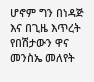ሆኖም ግን በነዳጅ እና በጊዜ እጥረት የበሽታውን ዋና መንስኤ መለየት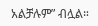አልቻሉም” ብሏል።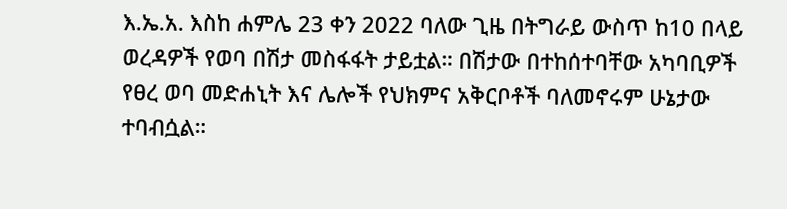እ.ኤ.አ. እስከ ሐምሌ 23 ቀን 2022 ባለው ጊዜ በትግራይ ውስጥ ከ10 በላይ ወረዳዎች የወባ በሽታ መስፋፋት ታይቷል። በሽታው በተከሰተባቸው አካባቢዎች የፀረ ወባ መድሐኒት እና ሌሎች የህክምና አቅርቦቶች ባለመኖሩም ሁኔታው ተባብሷል።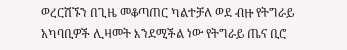ወረርሽኙን በጊዜ መቆጣጠር ካልተቻለ ወደ ብዙ የትግራይ አካባቢዎች ሊዛመት እንደሚችል ነው የትግራይ ጤና ቢሮ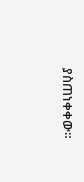ያስጠነቀቀው።